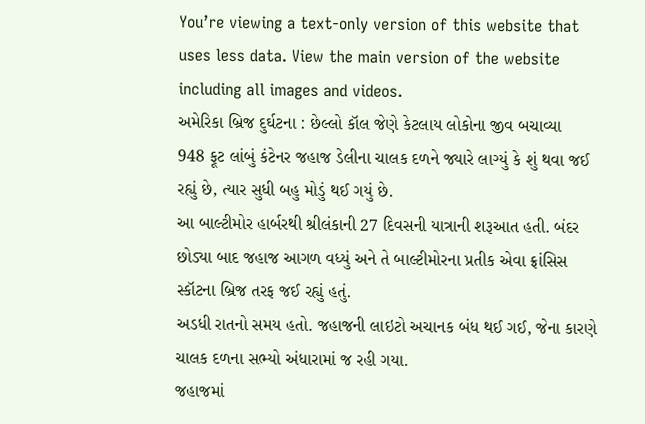You’re viewing a text-only version of this website that uses less data. View the main version of the website including all images and videos.
અમેરિકા બ્રિજ દુર્ઘટના : છેલ્લો કૉલ જેણે કેટલાય લોકોના જીવ બચાવ્યા
948 ફૂટ લાંબું કંટેનર જહાજ ડેલીના ચાલક દળને જ્યારે લાગ્યું કે શું થવા જઈ રહ્યું છે, ત્યાર સુધી બહુ મોડું થઈ ગયું છે.
આ બાલ્ટીમોર હાર્બરથી શ્રીલંકાની 27 દિવસની યાત્રાની શરૂઆત હતી. બંદર છોડ્યા બાદ જહાજ આગળ વધ્યું અને તે બાલ્ટીમોરના પ્રતીક એવા ફ્રાંસિસ સ્કૉટના બ્રિજ તરફ જઈ રહ્યું હતું.
અડધી રાતનો સમય હતો. જહાજની લાઇટો અચાનક બંધ થઈ ગઈ, જેના કારણે ચાલક દળના સભ્યો અંધારામાં જ રહી ગયા.
જહાજમાં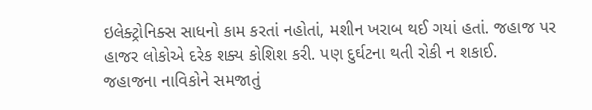ઇલેક્ટ્રોનિક્સ સાધનો કામ કરતાં નહોતાં, મશીન ખરાબ થઈ ગયાં હતાં. જહાજ પર હાજર લોકોએ દરેક શક્ય કોશિશ કરી. પણ દુર્ઘટના થતી રોકી ન શકાઈ.
જહાજના નાવિકોને સમજાતું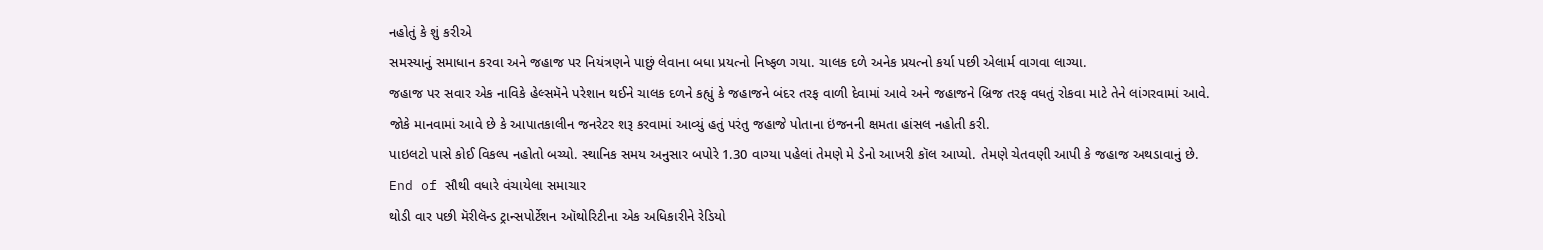નહોતું કે શું કરીએ
સમસ્યાનું સમાધાન કરવા અને જહાજ પર નિયંત્રણને પાછું લેવાના બધા પ્રયત્નો નિષ્ફળ ગયા. ચાલક દળે અનેક પ્રયત્નો કર્યા પછી એલાર્મ વાગવા લાગ્યા.
જહાજ પર સવાર એક નાવિકે હેલ્સમૅને પરેશાન થઈને ચાલક દળને કહ્યું કે જહાજને બંદર તરફ વાળી દેવામાં આવે અને જહાજને બ્રિજ તરફ વધતું રોકવા માટે તેને લાંગરવામાં આવે.
જોકે માનવામાં આવે છે કે આપાતકાલીન જનરેટર શરૂ કરવામાં આવ્યું હતું પરંતુ જહાજે પોતાના ઇંજનની ક્ષમતા હાંસલ નહોતી કરી.
પાઇલટો પાસે કોઈ વિકલ્પ નહોતો બચ્યો. સ્થાનિક સમય અનુસાર બપોરે 1.30 વાગ્યા પહેલાં તેમણે મે ડેનો આખરી કૉલ આપ્યો. તેમણે ચેતવણી આપી કે જહાજ અથડાવાનું છે.
End of સૌથી વધારે વંચાયેલા સમાચાર
થોડી વાર પછી મૅરીલૅન્ડ ટ્રાન્સપોર્ટેશન ઑથોરિટીના એક અધિકારીને રેડિયો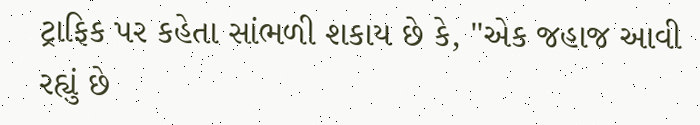ટ્રાફિક પર કહેતા સાંભળી શકાય છે કે, "એક જહાજ આવી રહ્યું છે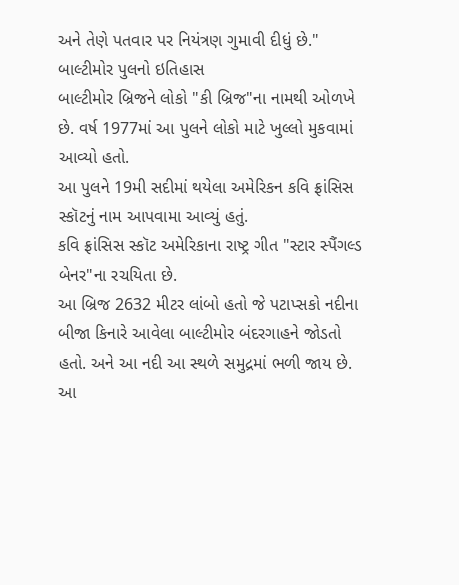અને તેણે પતવાર પર નિયંત્રણ ગુમાવી દીધું છે."
બાલ્ટીમોર પુલનો ઇતિહાસ
બાલ્ટીમોર બ્રિજને લોકો "કી બ્રિજ"ના નામથી ઓળખે છે. વર્ષ 1977માં આ પુલને લોકો માટે ખુલ્લો મુકવામાં આવ્યો હતો.
આ પુલને 19મી સદીમાં થયેલા અમેરિકન કવિ ફ્રાંસિસ સ્કૉટનું નામ આપવામા આવ્યું હતું.
કવિ ફ્રાંસિસ સ્કૉટ અમેરિકાના રાષ્ટ્ર ગીત "સ્ટાર સ્પૈંગલ્ડ બેનર"ના રચયિતા છે.
આ બ્રિજ 2632 મીટર લાંબો હતો જે પટાપ્સકો નદીના બીજા કિનારે આવેલા બાલ્ટીમોર બંદરગાહને જોડતો હતો. અને આ નદી આ સ્થળે સમુદ્રમાં ભળી જાય છે.
આ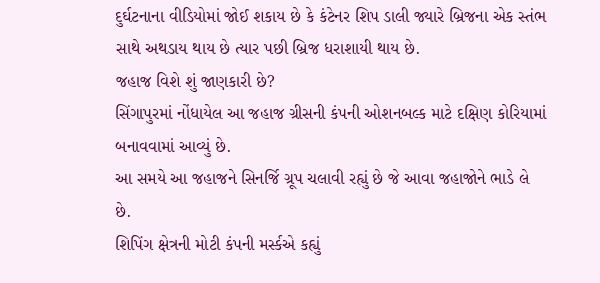દુર્ઘટનાના વીડિયોમાં જોઈ શકાય છે કે કંટેનર શિપ ડાલી જ્યારે બ્રિજના એક સ્તંભ સાથે અથડાય થાય છે ત્યાર પછી બ્રિજ ધરાશાયી થાય છે.
જહાજ વિશે શું જાણકારી છે?
સિંગાપુરમાં નોંધાયેલ આ જહાજ ગ્રીસની કંપની ઓશનબલ્ક માટે દક્ષિણ કોરિયામાં બનાવવામાં આવ્યું છે.
આ સમયે આ જહાજને સિનર્જિ ગ્રૂપ ચલાવી રહ્યું છે જે આવા જહાજોને ભાડે લે છે.
શિપિંગ ક્ષેત્રની મોટી કંપની મર્સ્કએ કહ્યું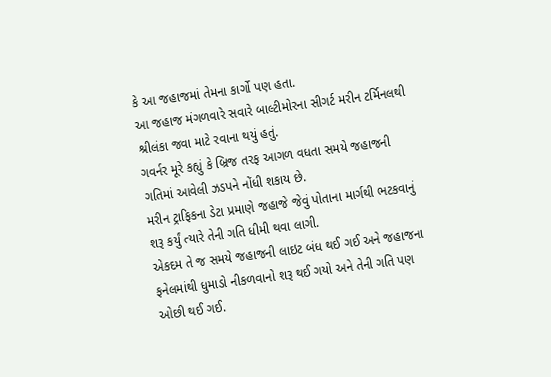કે આ જહાજમાં તેમના કાર્ગો પણ હતા.
આ જહાજ મંગળવારે સવારે બાલ્ટીમોરના સીગર્ટ મરીન ટર્મિનલથી શ્રીલંકા જવા માટે રવાના થયું હતું.
ગવર્નર મૂરે કહ્યું કે બ્રિજ તરફ આગળ વધતા સમયે જહાજની ગતિમાં આવેલી ઝડપને નોંધી શકાય છે.
મરીન ટ્રાફિકના ડેટા પ્રમાણે જહાજે જેવું પોતાના માર્ગથી ભટકવાનું શરૂ કર્યું ત્યારે તેની ગતિ ધીમી થવા લાગી.
એકદમ તે જ સમયે જહાજની લાઇટ બંધ થઈ ગઈ અને જહાજના ફનેલમાંથી ધુમાડો નીકળવાનો શરૂ થઈ ગયો અને તેની ગતિ પણ ઓછી થઈ ગઈ.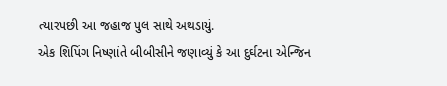ત્યારપછી આ જહાજ પુલ સાથે અથડાયું.
એક શિપિંગ નિષ્ણાંતે બીબીસીને જણાવ્યું કે આ દુર્ઘટના એન્જિન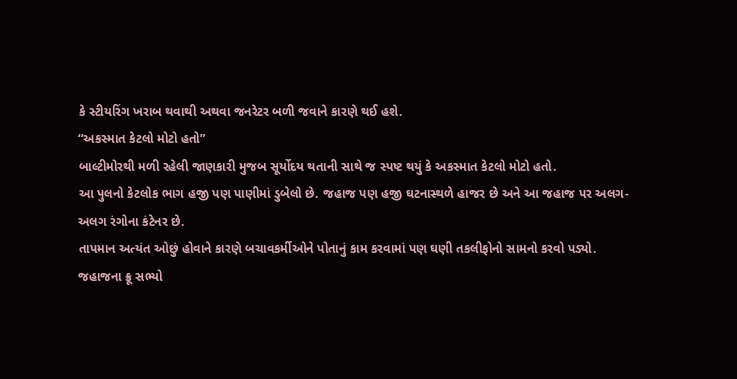કે સ્ટીયરિંગ ખરાબ થવાથી અથવા જનરેટર બળી જવાને કારણે થઈ હશે.
“અકસ્માત કેટલો મોટો હતો”
બાલ્ટીમોરથી મળી રહેલી જાણકારી મુજબ સૂર્યોદય થતાની સાથે જ સ્પષ્ટ થયું કે અકસ્માત કેટલો મોટો હતો.
આ પુલનો કેટલોક ભાગ હજી પણ પાણીમાં ડુબેલો છે. જહાજ પણ હજી ઘટનાસ્થળે હાજર છે અને આ જહાજ પર અલગ-અલગ રંગોના કંટેનર છે.
તાપમાન અત્યંત ઓછું હોવાને કારણે બચાવકર્મીઓને પોતાનું કામ કરવામાં પણ ઘણી તકલીફોનો સામનો કરવો પડ્યો.
જહાજના ક્રૂ સભ્યો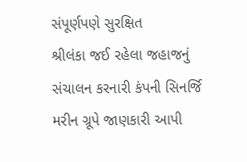સંપૂર્ણપણે સુરક્ષિત
શ્રીલંકા જઈ રહેલા જહાજનું સંચાલન કરનારી કંપની સિનર્જિ મરીન ગ્રૂપે જાણકારી આપી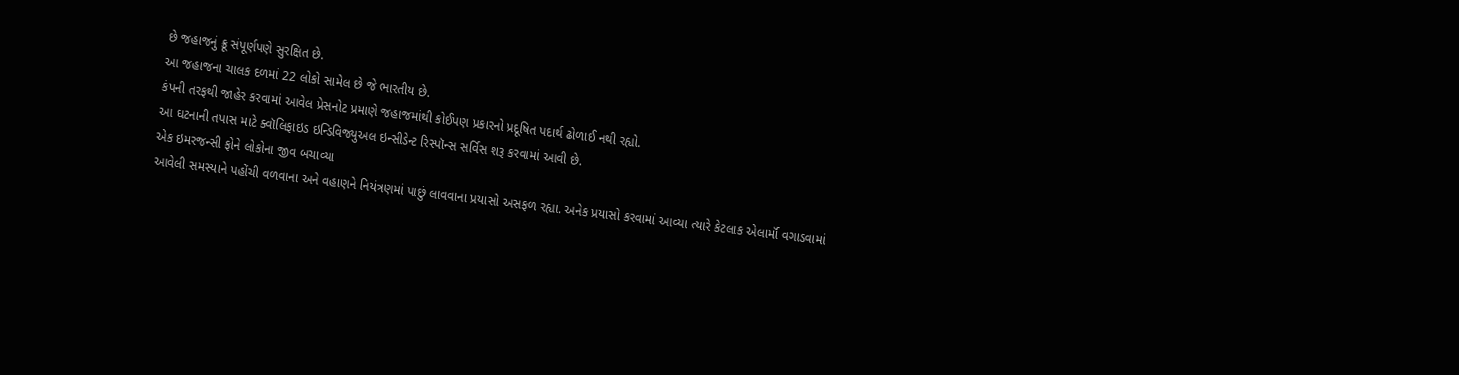છે જહાજનું ક્રૂ સંપૂર્ણપણે સુરક્ષિત છે.
આ જહાજના ચાલક દળમાં 22 લોકો સામેલ છે જે ભારતીય છે.
કંપની તરફથી જાહેર કરવામાં આવેલ પ્રેસનોટ પ્રમાણે જહાજમાંથી કોઈપણ પ્રકારનો પ્રદૂષિત પદાર્થ ઢોળાઈ નથી રહ્યો.
આ ઘટનાની તપાસ માટે ક્વૉલિફાઇડ ઇન્ડિવિજ્યુઅલ ઇન્સીડેન્ટ રિસ્પૉન્સ સર્વિસ શરૂ કરવામાં આવી છે.
એક ઇમરજન્સી ફોને લોકોના જીવ બચાવ્યા
આવેલી સમસ્યાને પહોંચી વળવાના અને વહાણને નિયંત્રણમાં પાછું લાવવાના પ્રયાસો અસફળ રહ્યા. અનેક પ્રયાસો કરવામાં આવ્યા ત્યારે કેટલાક એલાર્મૉ વગાડવામાં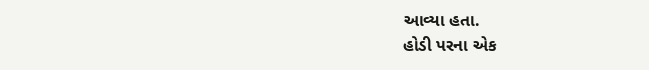આવ્યા હતા.
હોડી પરના એક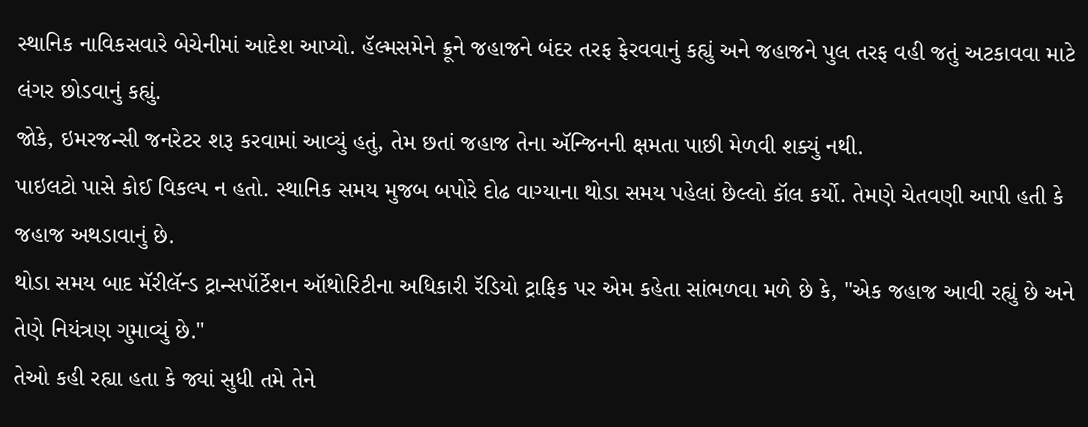સ્થાનિક નાવિકસવારે બેચેનીમાં આદેશ આપ્યો. હૅલ્મસમેને ક્રૂને જહાજને બંદર તરફ ફેરવવાનું કહ્યું અને જહાજને પુલ તરફ વહી જતું અટકાવવા માટે લંગર છોડવાનું કહ્યું.
જોકે, ઇમરજન્સી જનરેટર શરૂ કરવામાં આવ્યું હતું, તેમ છતાં જહાજ તેના ઍન્જિનની ક્ષમતા પાછી મેળવી શક્યું નથી.
પાઇલટો પાસે કોઈ વિકલ્પ ન હતો. સ્થાનિક સમય મુજબ બપોરે દોઢ વાગ્યાના થોડા સમય પહેલાં છેલ્લો કૉલ કર્યો. તેમણે ચેતવણી આપી હતી કે જહાજ અથડાવાનું છે.
થોડા સમય બાદ મૅરીલૅન્ડ ટ્રાન્સપૉર્ટેશન ઑથોરિટીના અધિકારી રૅડિયો ટ્રાફિક પર એમ કહેતા સાંભળવા મળે છે કે, "એક જહાજ આવી રહ્યું છે અને તેણે નિયંત્રણ ગુમાવ્યું છે."
તેઓ કહી રહ્યા હતા કે જ્યાં સુધી તમે તેને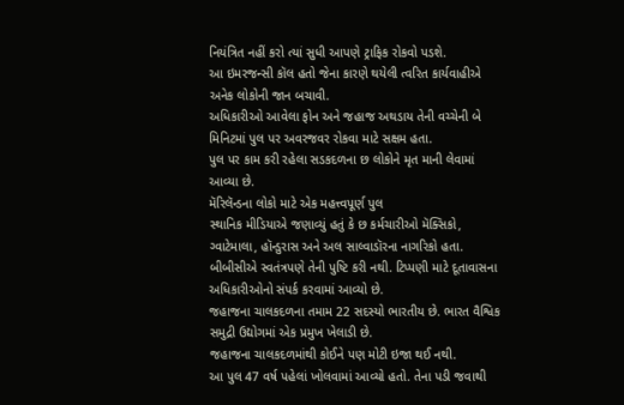નિયંત્રિત નહીં કરો ત્યાં સુધી આપણે ટ્રાફિક રોકવો પડશે.
આ ઇમરજન્સી કૉલ હતો જેના કારણે થયેલી ત્વરિત કાર્યવાહીએ અનેક લોકોની જાન બચાવી.
અધિકારીઓ આવેલા ફોન અને જહાજ અથડાય તેની વચ્ચેની બે મિનિટમાં પુલ પર અવરજવર રોકવા માટે સક્ષમ હતા.
પુલ પર કામ કરી રહેલા સડકદળના છ લોકોને મૃત માની લેવામાં આવ્યા છે.
મૅરિલૅન્ડના લોકો માટે એક મહત્ત્વપૂર્ણ પુલ
સ્થાનિક મીડિયાએ જણાવ્યું હતું કે છ કર્મચારીઓ મૅક્સિકો, ગ્વાટેમાલા, હૉન્ડુરાસ અને અલ સાલ્વાડૉરના નાગરિકો હતા. બીબીસીએ સ્વતંત્રપણે તેની પુષ્ટિ કરી નથી. ટિપ્પણી માટે દૂતાવાસના અધિકારીઓનો સંપર્ક કરવામાં આવ્યો છે.
જહાજના ચાલકદળના તમામ 22 સદસ્યો ભારતીય છે. ભારત વૈશ્વિક સમુદ્રી ઉદ્યોગમાં એક પ્રમુખ ખેલાડી છે.
જહાજના ચાલકદળમાંથી કોઈને પણ મોટી ઇજા થઈ નથી.
આ પુલ 47 વર્ષ પહેલાં ખોલવામાં આવ્યો હતો. તેના પડી જવાથી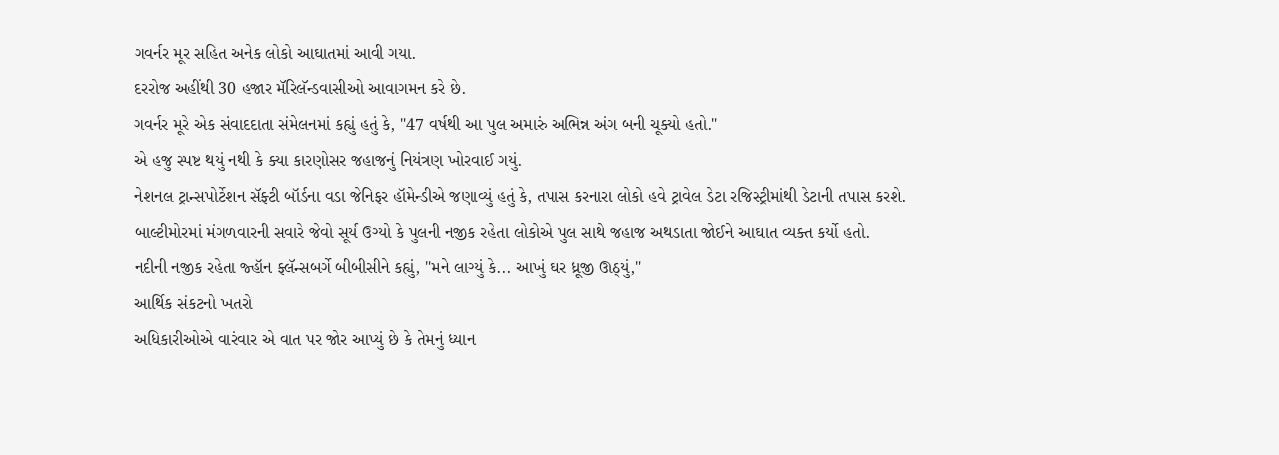ગવર્નર મૂર સહિત અનેક લોકો આઘાતમાં આવી ગયા.
દરરોજ અહીંથી 30 હજાર મૅરિલૅન્ડવાસીઓ આવાગમન કરે છે.
ગવર્નર મૂરે એક સંવાદદાતા સંમેલનમાં કહ્યું હતું કે, "47 વર્ષથી આ પુલ અમારું અભિન્ન અંગ બની ચૂક્યો હતો."
એ હજુ સ્પષ્ટ થયું નથી કે ક્યા કારણોસર જહાજનું નિયંત્રણ ખોરવાઈ ગયું.
નેશનલ ટ્રાન્સપોર્ટેશન સૅફ્ટી બૉર્ડના વડા જેનિફર હૉમેન્ડીએ જણાવ્યું હતું કે, તપાસ કરનારા લોકો હવે ટ્રાવેલ ડેટા રજિસ્ટ્રીમાંથી ડેટાની તપાસ કરશે.
બાલ્ટીમોરમાં મંગળવારની સવારે જેવો સૂર્ય ઉગ્યો કે પુલની નજીક રહેતા લોકોએ પુલ સાથે જહાજ અથડાતા જોઈને આઘાત વ્યક્ત કર્યો હતો.
નદીની નજીક રહેતા જ્હૉન ફ્લૅન્સબર્ગે બીબીસીને કહ્યું, "મને લાગ્યું કે... આખું ઘર ધ્રૂજી ઊઠ્યું,"
આર્થિક સંકટનો ખતરો
અધિકારીઓએ વારંવાર એ વાત પર જોર આપ્યું છે કે તેમનું ધ્યાન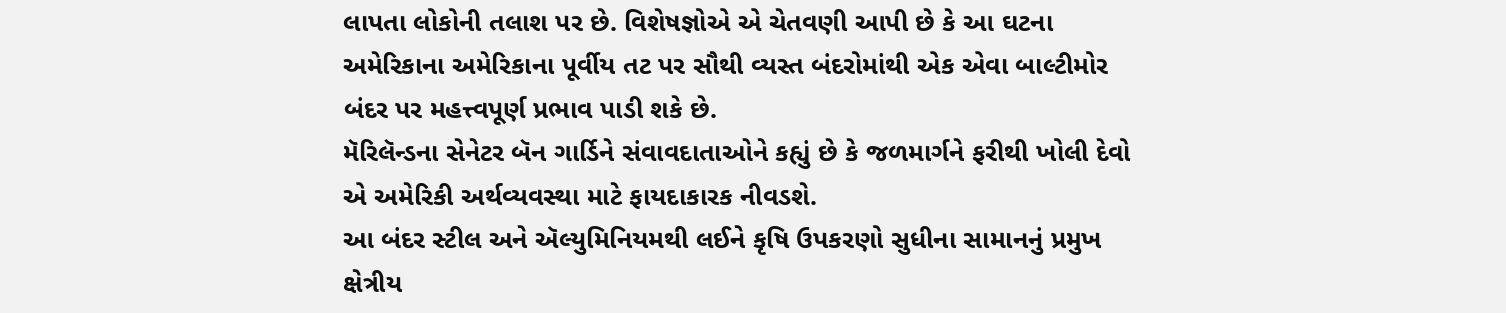લાપતા લોકોની તલાશ પર છે. વિશેષજ્ઞોએ એ ચેતવણી આપી છે કે આ ઘટના અમેરિકાના અમેરિકાના પૂર્વીય તટ પર સૌથી વ્યસ્ત બંદરોમાંથી એક એવા બાલ્ટીમોર બંદર પર મહત્ત્વપૂર્ણ પ્રભાવ પાડી શકે છે.
મૅરિલૅન્ડના સેનેટર બૅન ગાર્ડિને સંવાવદાતાઓને કહ્યું છે કે જળમાર્ગને ફરીથી ખોલી દેવો એ અમેરિકી અર્થવ્યવસ્થા માટે ફાયદાકારક નીવડશે.
આ બંદર સ્ટીલ અને ઍલ્યુમિનિયમથી લઈને કૃષિ ઉપકરણો સુધીના સામાનનું પ્રમુખ ક્ષેત્રીય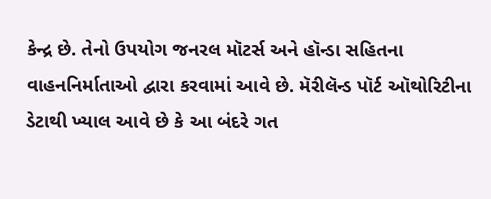કેન્દ્ર છે. તેનો ઉપયોગ જનરલ મૉટર્સ અને હૉન્ડા સહિતના વાહનનિર્માતાઓ દ્વારા કરવામાં આવે છે. મૅરીલૅન્ડ પૉર્ટ ઑથોરિટીના ડેટાથી ખ્યાલ આવે છે કે આ બંદરે ગત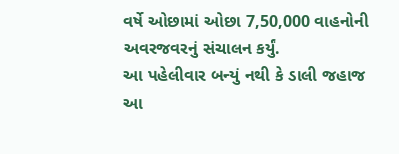વર્ષે ઓછામાં ઓછા 7,50,000 વાહનોની અવરજવરનું સંચાલન કર્યું.
આ પહેલીવાર બન્યું નથી કે ડાલી જહાજ આ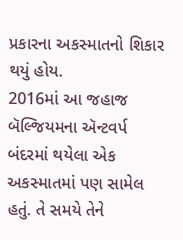પ્રકારના અકસ્માતનો શિકાર થયું હોય.
2016માં આ જહાજ બૅલ્જિયમના ઍન્ટવર્પ બંદરમાં થયેલા એક અકસ્માતમાં પણ સામેલ હતું. તે સમયે તેને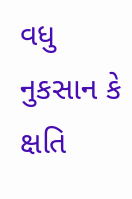વધુ નુકસાન કે ક્ષતિ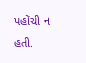પહોંચી ન હતી.